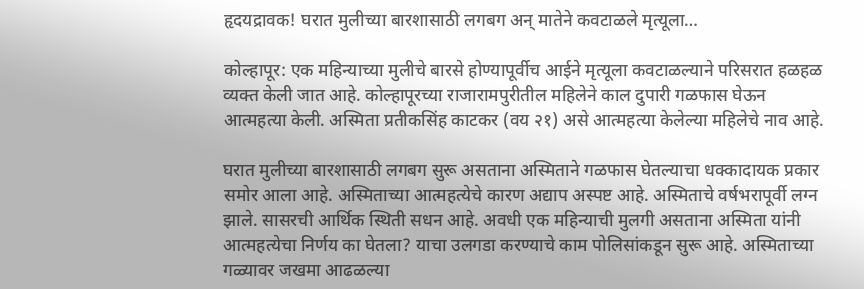हृदयद्रावक! घरात मुलीच्या बारशासाठी लगबग अन् मातेने कवटाळले मृत्यूला…

कोल्हापूर: एक महिन्याच्या मुलीचे बारसे होण्यापूर्वीच आईने मृत्यूला कवटाळल्याने परिसरात हळहळ व्यक्त केली जात आहे. कोल्हापूरच्या राजारामपुरीतील महिलेने काल दुपारी गळफास घेऊन आत्महत्या केली. अस्मिता प्रतीकसिंह काटकर (वय २१) असे आत्महत्या केलेल्या महिलेचे नाव आहे.

घरात मुलीच्या बारशासाठी लगबग सुरू असताना अस्मिताने गळफास घेतल्याचा धक्कादायक प्रकार समोर आला आहे. अस्मिताच्या आत्महत्येचे कारण अद्याप अस्पष्ट आहे. अस्मिताचे वर्षभरापूर्वी लग्न झाले. सासरची आर्थिक स्थिती सधन आहे. अवधी एक महिन्याची मुलगी असताना अस्मिता यांनी आत्महत्येचा निर्णय का घेतला? याचा उलगडा करण्याचे काम पोलिसांकडून सुरू आहे. अस्मिताच्या गळ्यावर जखमा आढळल्या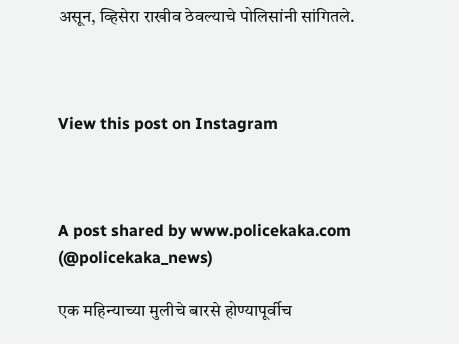असून, व्हिसेरा राखीव ठेवल्याचे पोलिसांनी सांगितले.



View this post on Instagram



A post shared by www.policekaka.com (@policekaka_news)

एक महिन्याच्या मुलीचे बारसे होण्यापूर्वीच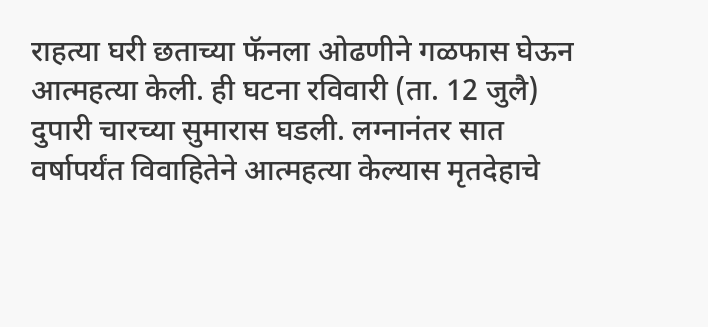राहत्या घरी छताच्या फॅनला ओढणीने गळफास घेऊन आत्महत्या केली. ही घटना रविवारी (ता. 12 जुलै) दुपारी चारच्या सुमारास घडली. लग्नानंतर सात वर्षापर्यंत विवाहितेने आत्महत्या केल्यास मृतदेहाचे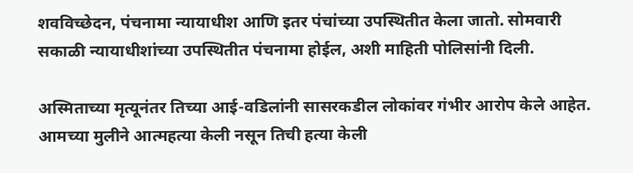शवविच्छेदन, पंचनामा न्यायाधीश आणि इतर पंचांच्या उपस्थितीत केला जातो. सोमवारी सकाळी न्यायाधीशांच्या उपस्थितीत पंचनामा होईल, अशी माहिती पोलिसांनी दिली.

अस्मिताच्या मृत्यूनंतर तिच्या आई-वडिलांनी सासरकडील लोकांवर गंभीर आरोप केले आहेत. आमच्या मुलीने आत्महत्या केली नसून तिची हत्या केली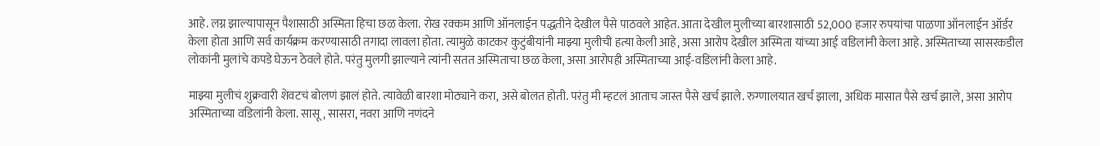आहे. लग्न झाल्यापासून पैशासाठी अस्मिता हिचा छळ केला. रोख रक्कम आणि ऑनलाईन पद्धतीने देखील पैसे पाठवले आहेत. आता देखील मुलीच्या बारशासाठी 52,000 हजार रुपयांचा पाळणा ऑनलाईन ऑर्डर केला होता आणि सर्व कार्यक्रम करण्यासाठी तगादा लावला होता. त्यामुळे काटकर कुटुंबीयांनी माझ्या मुलीची हत्या केली आहे, असा आरोप देखील अस्मिता यांच्या आई वडिलांनी केला आहे. अस्मिताच्या सासरकडील लोकांनी मुलांचे कपडे घेऊन ठेवले होते. परंतु मुलगी झाल्याने त्यांनी सतत अस्मिताचा छळ केला, असा आरोपही अस्मिताच्या आई-वडिलांनी केला आहे.

माझ्या मुलीचं शुक्रवारी शेवटचं बोलणं झालं होते. त्यावेळी बारशा मोठ्याने करा, असे बोलत होती. परंतु मी म्हटलं आताच जास्त पैसे खर्च झाले. रुग्णालयात खर्च झाला, अधिक मासात पैसे खर्च झाले, असा आरोप अस्मिताच्या वडिलांनी केला. सासू, सासरा, नवरा आणि नणंदने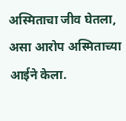अस्मिताचा जीव घेतला, असा आरोप अस्मिताच्या आईने केला.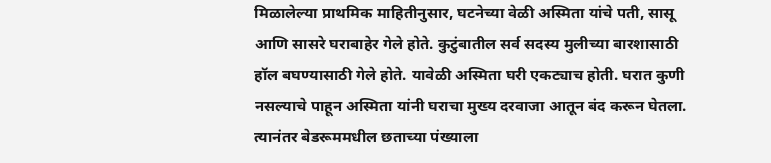मिळालेल्या प्राथमिक माहितीनुसार, घटनेच्या वेळी अस्मिता यांचे पती, सासू आणि सासरे घराबाहेर गेले होते. कुटुंबातील सर्व सदस्य मुलीच्या बारशासाठी हॉल बघण्यासाठी गेले होते. यावेळी अस्मिता घरी एकट्याच होती. घरात कुणी नसल्याचे पाहून अस्मिता यांनी घराचा मुख्य दरवाजा आतून बंद करून घेतला. त्यानंतर बेडरूममधील छताच्या पंख्याला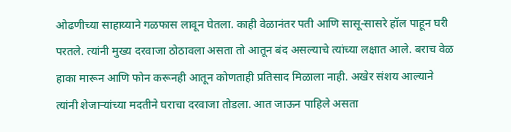ओढणीच्या साहाय्याने गळफास लावून घेतला. काही वेळानंतर पती आणि सासू-सासरे हॉल पाहून घरी परतले. त्यांनी मुख्य दरवाजा ठोठावला असता तो आतून बंद असल्याचे त्यांच्या लक्षात आले. बराच वेळ हाका मारून आणि फोन करूनही आतून कोणताही प्रतिसाद मिळाला नाही. अखेर संशय आल्याने त्यांनी शेजाऱ्यांच्या मदतीने घराचा दरवाजा तोडला. आत जाऊन पाहिले असता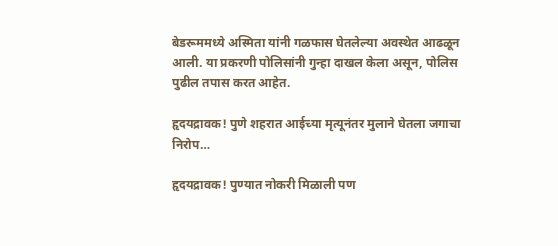बेडरूममध्ये अस्मिता यांनी गळफास घेतलेल्या अवस्थेत आढळून आली. या प्रकरणी पोलिसांनी गुन्हा दाखल केला असून, पोलिस पुढील तपास करत आहेत.

हृदयद्रावक! पुणे शहरात आईच्या मृत्यूनंतर मुलाने घेतला जगाचा निरोप…

हृदयद्रावक! पुण्यात नोकरी मिळाली पण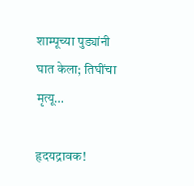शाम्पूच्या पुड्यांनी घात केला; तिघींचा मृत्यू…

हृदयद्रावक!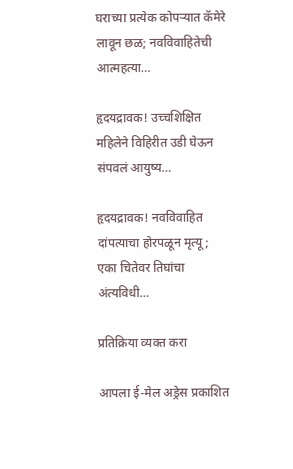घराच्या प्रत्येक कोपऱ्यात कॅमेरे लावून छळ; नवविवाहितेची आत्महत्या…

हृदयद्रावक! उच्चशिक्षित महिलेने विहिरीत उडी घेऊन संपवलं आयुष्य…

हृदयद्रावक! नवविवाहित दांपत्याचा होरपळून मृत्यू; एका चितेवर तिघांचा अंत्यविधी…

प्रतिक्रिया व्यक्त करा

आपला ई-मेल अड्रेस प्रकाशित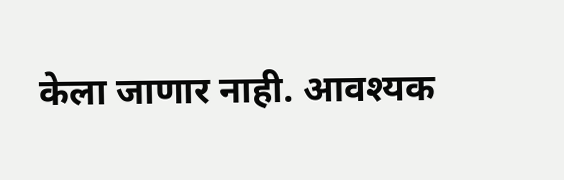केला जाणार नाही. आवश्यक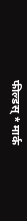फील्डस् * मार्क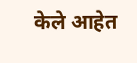केले आहेत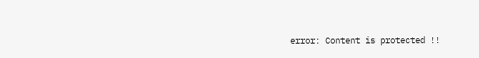error: Content is protected !!